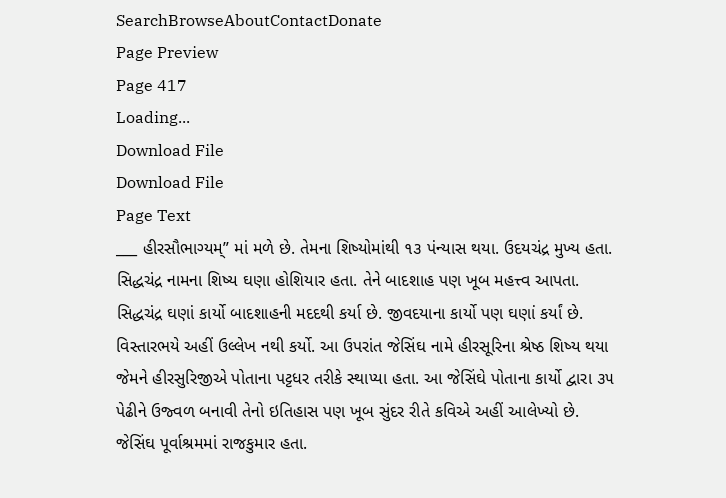SearchBrowseAboutContactDonate
Page Preview
Page 417
Loading...
Download File
Download File
Page Text
___ હીરસૌભાગ્યમ્” માં મળે છે. તેમના શિષ્યોમાંથી ૧૩ પંન્યાસ થયા. ઉદયચંદ્ર મુખ્ય હતા. સિદ્ધચંદ્ર નામના શિષ્ય ઘણા હોશિયાર હતા. તેને બાદશાહ પણ ખૂબ મહત્ત્વ આપતા. સિદ્ધચંદ્ર ઘણાં કાર્યો બાદશાહની મદદથી કર્યા છે. જીવદયાના કાર્યો પણ ઘણાં કર્યાં છે. વિસ્તારભયે અહીં ઉલ્લેખ નથી કર્યો. આ ઉપરાંત જેસિંઘ નામે હીરસૂરિના શ્રેષ્ઠ શિષ્ય થયા જેમને હીરસુરિજીએ પોતાના પટ્ટધર તરીકે સ્થાપ્યા હતા. આ જેસિંઘે પોતાના કાર્યો દ્વારા ૩૫ પેઢીને ઉજ્વળ બનાવી તેનો ઇતિહાસ પણ ખૂબ સુંદર રીતે કવિએ અહીં આલેખ્યો છે. જેસિંઘ પૂર્વાશ્રમમાં રાજકુમાર હતા.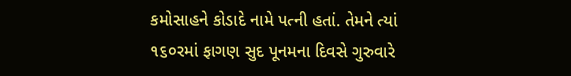કમોસાહને કોડાદે નામે પત્ની હતાં. તેમને ત્યાં ૧૬૦રમાં ફાગણ સુદ પૂનમના દિવસે ગુરુવારે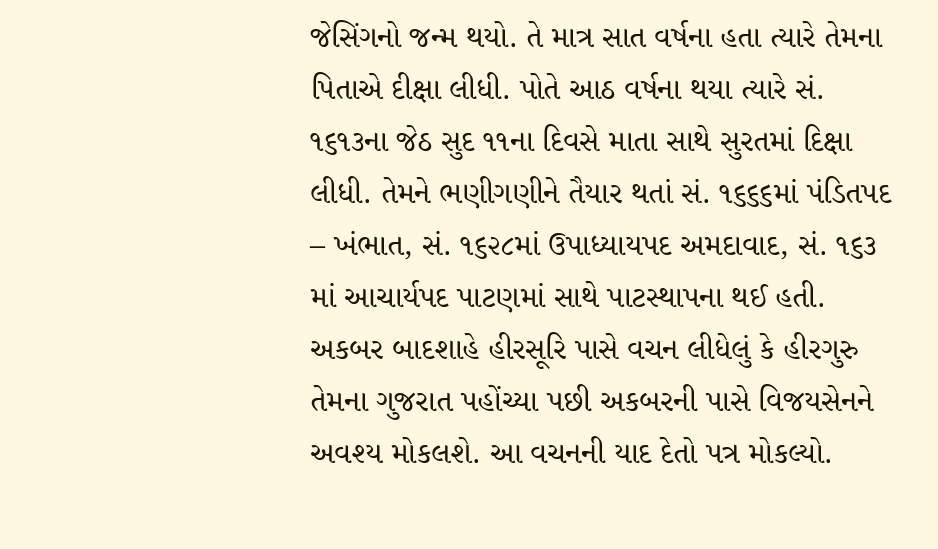જેસિંગનો જન્મ થયો. તે માત્ર સાત વર્ષના હતા ત્યારે તેમના પિતાએ દીક્ષા લીધી. પોતે આઠ વર્ષના થયા ત્યારે સં. ૧૬૧૩ના જેઠ સુદ ૧૧ના દિવસે માતા સાથે સુરતમાં દિક્ષા લીધી. તેમને ભણીગણીને તૈયાર થતાં સં. ૧૬૬૬માં પંડિતપદ – ખંભાત, સં. ૧૬૨૮માં ઉપાધ્યાયપદ અમદાવાદ, સં. ૧૬૩ માં આચાર્યપદ પાટણમાં સાથે પાટસ્થાપના થઈ હતી. અકબર બાદશાહે હીરસૂરિ પાસે વચન લીધેલું કે હીરગુરુ તેમના ગુજરાત પહોંચ્યા પછી અકબરની પાસે વિજયસેનને અવશ્ય મોકલશે. આ વચનની યાદ દેતો પત્ર મોકલ્યો.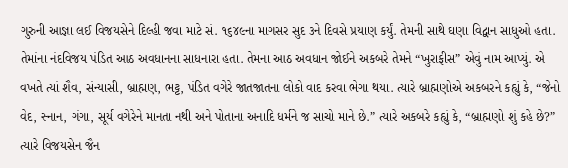ગુરુની આજ્ઞા લઈ વિજયસેને દિલ્હી જવા માટે સં. ૧૬૪૯ના માગસર સુદ ૩ને દિવસે પ્રયાણ કર્યું. તેમની સાથે ઘણા વિદ્વાન સાધુઓ હતા. તેમાંના નંદવિજય પંડિત આઠ અવધાનના સાધનારા હતા. તેમના આઠ અવધાન જોઈને અકબરે તેમને “ખુરાફીસ” એવું નામ આપ્યું. એ વખતે ત્યાં શૈવ, સંન્યાસી, બ્રાહ્મણ, ભટ્ટ, પંડિત વગેરે જાતજાતના લોકો વાદ કરવા ભેગા થયા. ત્યારે બ્રાહ્મણોએ અકબરને કહ્યું કે, “જેનો વેદ, સ્નાન, ગંગા, સૂર્ય વગેરેને માનતા નથી અને પોતાના અનાદિ ધર્મને જ સાચો માને છે.” ત્યારે અકબરે કહ્યું કે, “બ્રાહ્મણો શું કહે છે?” ત્યારે વિજયસેન જૈન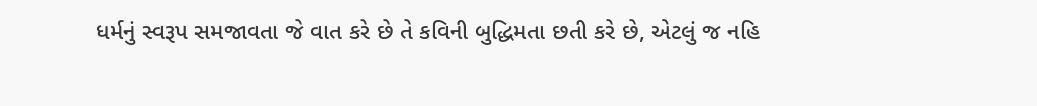ધર્મનું સ્વરૂપ સમજાવતા જે વાત કરે છે તે કવિની બુદ્ધિમતા છતી કરે છે, એટલું જ નહિ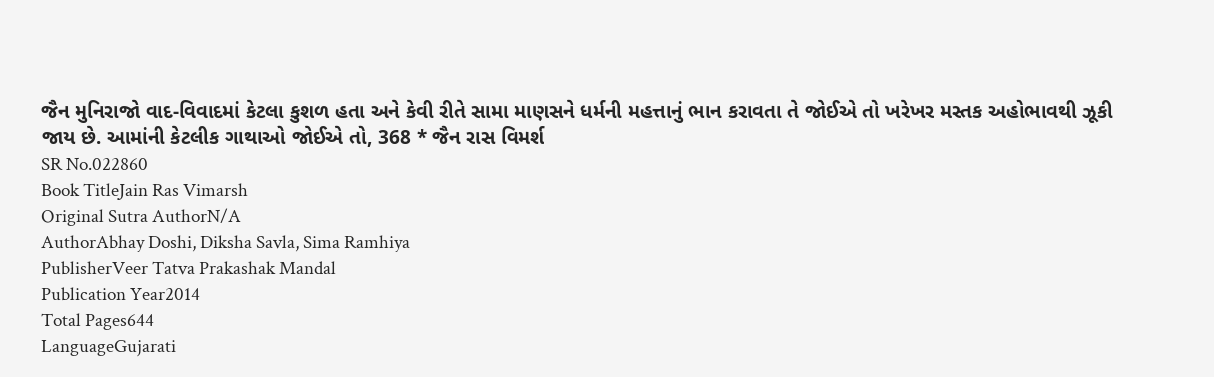જૈન મુનિરાજો વાદ-વિવાદમાં કેટલા કુશળ હતા અને કેવી રીતે સામા માણસને ધર્મની મહત્તાનું ભાન કરાવતા તે જોઈએ તો ખરેખર મસ્તક અહોભાવથી ઝૂકી જાય છે. આમાંની કેટલીક ગાથાઓ જોઈએ તો, 368 * જૈન રાસ વિમર્શ
SR No.022860
Book TitleJain Ras Vimarsh
Original Sutra AuthorN/A
AuthorAbhay Doshi, Diksha Savla, Sima Ramhiya
PublisherVeer Tatva Prakashak Mandal
Publication Year2014
Total Pages644
LanguageGujarati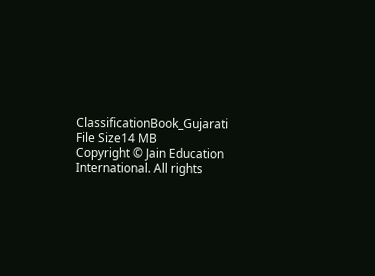ClassificationBook_Gujarati
File Size14 MB
Copyright © Jain Education International. All rights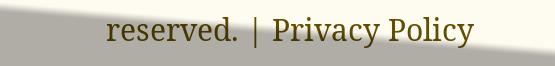reserved. | Privacy Policy